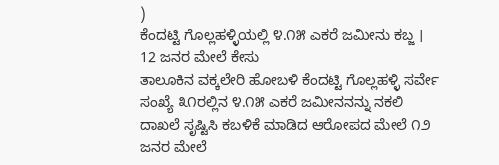)
ಕೆಂದಟ್ಟಿ ಗೊಲ್ಲಹಳ್ಳಿಯಲ್ಲಿ ೪.೧೫ ಎಕರೆ ಜಮೀನು ಕಬ್ಜ । 12 ಜನರ ಮೇಲೆ ಕೇಸು
ತಾಲೂಕಿನ ವಕ್ಕಲೇರಿ ಹೋಬಳಿ ಕೆಂದಟ್ಟಿ ಗೊಲ್ಲಹಳ್ಳಿ ಸರ್ವೇ ಸಂಖ್ಯೆ ೩೧ರಲ್ಲಿನ ೪.೧೫ ಎಕರೆ ಜಮೀನನನ್ನು ನಕಲಿ ದಾಖಲೆ ಸೃಷ್ಟಿಸಿ ಕಬಳಿಕೆ ಮಾಡಿದ ಆರೋಪದ ಮೇಲೆ ೧೨ ಜನರ ಮೇಲೆ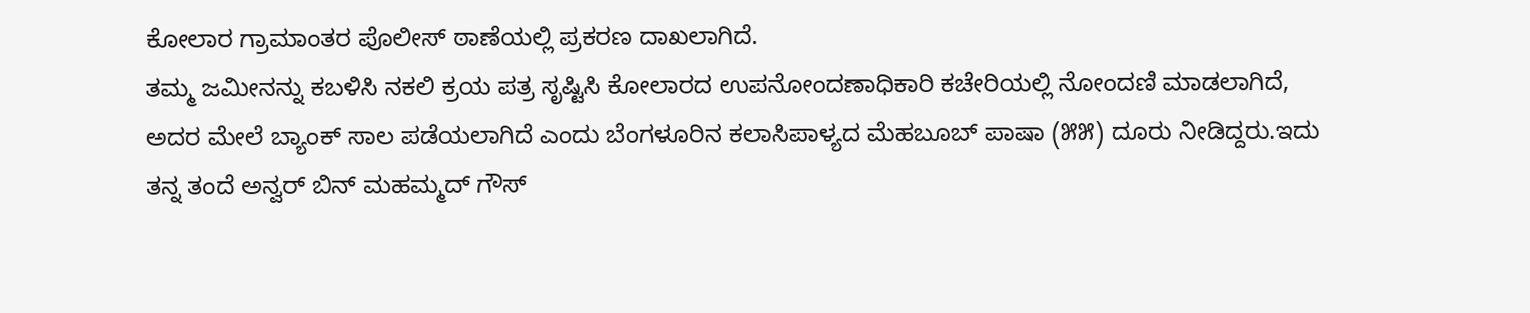ಕೋಲಾರ ಗ್ರಾಮಾಂತರ ಪೊಲೀಸ್ ಠಾಣೆಯಲ್ಲಿ ಪ್ರಕರಣ ದಾಖಲಾಗಿದೆ.
ತಮ್ಮ ಜಮೀನನ್ನು ಕಬಳಿಸಿ ನಕಲಿ ಕ್ರಯ ಪತ್ರ ಸೃಷ್ಟಿಸಿ ಕೋಲಾರದ ಉಪನೋಂದಣಾಧಿಕಾರಿ ಕಚೇರಿಯಲ್ಲಿ ನೋಂದಣಿ ಮಾಡಲಾಗಿದೆ, ಅದರ ಮೇಲೆ ಬ್ಯಾಂಕ್ ಸಾಲ ಪಡೆಯಲಾಗಿದೆ ಎಂದು ಬೆಂಗಳೂರಿನ ಕಲಾಸಿಪಾಳ್ಯದ ಮೆಹಬೂಬ್ ಪಾಷಾ (೫೫) ದೂರು ನೀಡಿದ್ದರು.ಇದು ತನ್ನ ತಂದೆ ಅನ್ವರ್ ಬಿನ್ ಮಹಮ್ಮದ್ ಗೌಸ್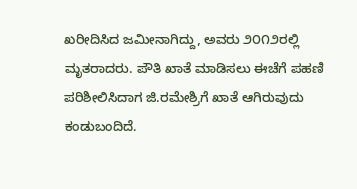ಖರೀದಿಸಿದ ಜಮೀನಾಗಿದ್ದು, ಅವರು ೨೦೧೨ರಲ್ಲಿ ಮೃತರಾದರು. ಪೌತಿ ಖಾತೆ ಮಾಡಿಸಲು ಈಚೆಗೆ ಪಹಣಿ ಪರಿಶೀಲಿಸಿದಾಗ ಜಿ.ರಮೇಶ್ರಿಗೆ ಖಾತೆ ಆಗಿರುವುದು ಕಂಡುಬಂದಿದೆ.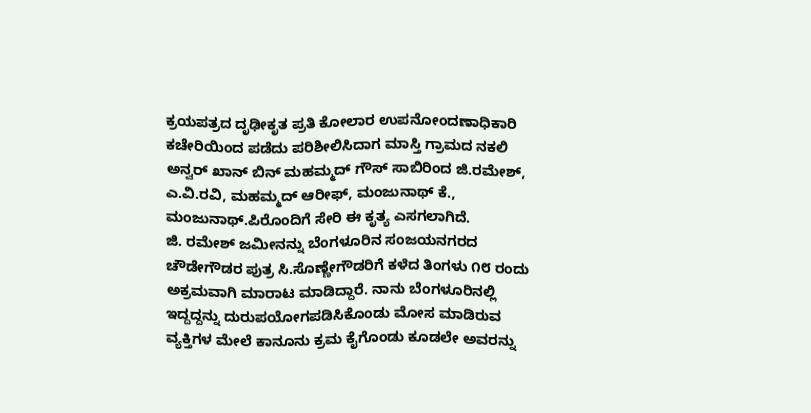ಕ್ರಯಪತ್ರದ ದೃಢೀಕೃತ ಪ್ರತಿ ಕೋಲಾರ ಉಪನೋಂದಣಾಧಿಕಾರಿ ಕಚೇರಿಯಿಂದ ಪಡೆದು ಪರಿಶೀಲಿಸಿದಾಗ ಮಾಸ್ತಿ ಗ್ರಾಮದ ನಕಲಿ ಅನ್ವರ್ ಖಾನ್ ಬಿನ್ ಮಹಮ್ಮದ್ ಗೌಸ್ ಸಾಬಿರಿಂದ ಜಿ.ರಮೇಶ್, ಎ.ವಿ.ರವಿ, ಮಹಮ್ಮದ್ ಆರೀಫ್, ಮಂಜುನಾಥ್ ಕೆ., ಮಂಜುನಾಥ್.ಪಿರೊಂದಿಗೆ ಸೇರಿ ಈ ಕೃತ್ಯ ಎಸಗಲಾಗಿದೆ.
ಜಿ. ರಮೇಶ್ ಜಮೀನನ್ನು ಬೆಂಗಳೂರಿನ ಸಂಜಯನಗರದ ಚೌಡೇಗೌಡರ ಪುತ್ರ ಸಿ.ಸೊಣ್ಣೇಗೌಡರಿಗೆ ಕಳೆದ ತಿಂಗಳು ೧೮ ರಂದು ಅಕ್ರಮವಾಗಿ ಮಾರಾಟ ಮಾಡಿದ್ದಾರೆ. ನಾನು ಬೆಂಗಳೂರಿನಲ್ಲಿ ಇದ್ದದ್ದನ್ನು ದುರುಪಯೋಗಪಡಿಸಿಕೊಂಡು ಮೋಸ ಮಾಡಿರುವ ವ್ಯಕ್ತಿಗಳ ಮೇಲೆ ಕಾನೂನು ಕ್ರಮ ಕೈಗೊಂಡು ಕೂಡಲೇ ಅವರನ್ನು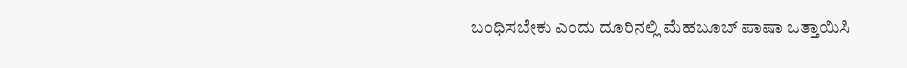ಬಂಧಿಸಬೇಕು ಎಂದು ದೂರಿನಲ್ಲಿ ಮೆಹಬೂಬ್ ಪಾಷಾ ಒತ್ತಾಯಿಸಿ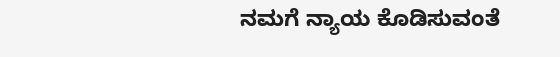ನಮಗೆ ನ್ಯಾಯ ಕೊಡಿಸುವಂತೆ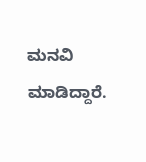ಮನವಿ ಮಾಡಿದ್ದಾರೆ.